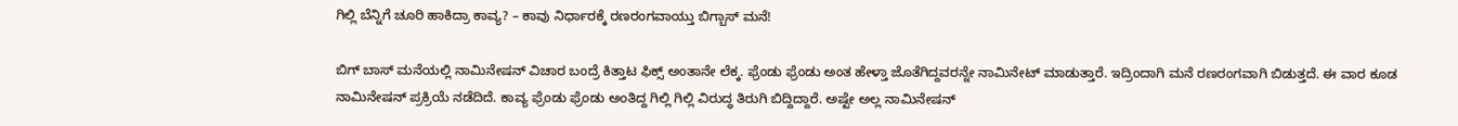ಗಿಲ್ಲಿ ಬೆನ್ನಿಗೆ ಚೂರಿ ಹಾಕಿದ್ರಾ ಕಾವ್ಯ? – ಕಾವು ನಿರ್ಧಾರಕ್ಕೆ ರಣರಂಗವಾಯ್ತು ಬಿಗ್ಬಾಸ್ ಮನೆ!

ಬಿಗ್ ಬಾಸ್ ಮನೆಯಲ್ಲಿ ನಾಮಿನೇಷನ್ ವಿಚಾರ ಬಂದ್ರೆ ಕಿತ್ತಾಟ ಫಿಕ್ಸ್ ಅಂತಾನೇ ಲೆಕ್ಕ. ಫ್ರೆಂಡು ಫ್ರೆಂಡು ಅಂತ ಹೇಳ್ತಾ ಜೊತೆಗಿದ್ದವರನ್ನೇ ನಾಮಿನೇಟ್ ಮಾಡುತ್ತಾರೆ. ಇದ್ರಿಂದಾಗಿ ಮನೆ ರಣರಂಗವಾಗಿ ಬಿಡುತ್ತದೆ. ಈ ವಾರ ಕೂಡ ನಾಮಿನೇಷನ್ ಪ್ರಕ್ರಿಯೆ ನಡೆದಿದೆ. ಕಾವ್ಯ ಫ್ರೆಂಡು ಫ್ರೆಂಡು ಅಂತಿದ್ದ ಗಿಲ್ಲಿ ಗಿಲ್ಲಿ ವಿರುದ್ಧ ತಿರುಗಿ ಬಿದ್ದಿದ್ದಾರೆ. ಅಷ್ಟೇ ಅಲ್ಲ ನಾಮಿನೇಷನ್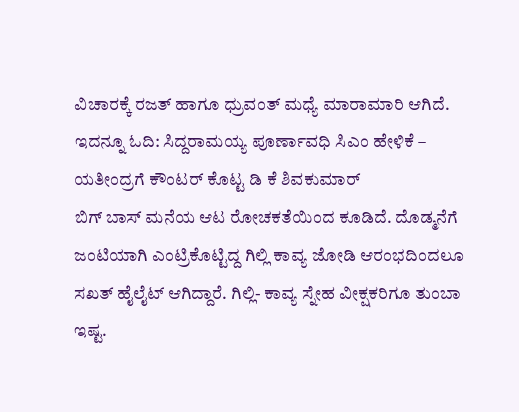ವಿಚಾರಕ್ಕೆ ರಜತ್ ಹಾಗೂ ಧ್ರುವಂತ್ ಮಧ್ಯೆ ಮಾರಾಮಾರಿ ಆಗಿದೆ.
ಇದನ್ನೂ ಓದಿ: ಸಿದ್ದರಾಮಯ್ಯ ಪೂರ್ಣಾವಧಿ ಸಿಎಂ ಹೇಳಿಕೆ – ಯತೀಂದ್ರಗೆ ಕೌಂಟರ್ ಕೊಟ್ಟ ಡಿ ಕೆ ಶಿವಕುಮಾರ್
ಬಿಗ್ ಬಾಸ್ ಮನೆಯ ಆಟ ರೋಚಕತೆಯಿಂದ ಕೂಡಿದೆ. ದೊಡ್ಮನೆಗೆ ಜಂಟಿಯಾಗಿ ಎಂಟ್ರಿಕೊಟ್ಟಿದ್ದ ಗಿಲ್ಲಿ ಕಾವ್ಯ ಜೋಡಿ ಆರಂಭದಿಂದಲೂ ಸಖತ್ ಹೈಲೈಟ್ ಆಗಿದ್ದಾರೆ. ಗಿಲ್ಲಿ- ಕಾವ್ಯ ಸ್ನೇಹ ವೀಕ್ಷಕರಿಗೂ ತುಂಬಾ ಇಷ್ಟ.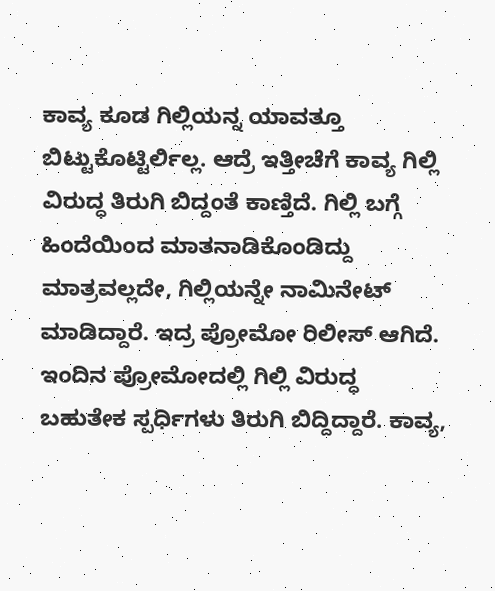ಕಾವ್ಯ ಕೂಡ ಗಿಲ್ಲಿಯನ್ನ ಯಾವತ್ತೂ ಬಿಟ್ಟುಕೊಟ್ಟಿರ್ಲಿಲ್ಲ. ಆದ್ರೆ ಇತ್ತೀಚೆಗೆ ಕಾವ್ಯ ಗಿಲ್ಲಿ ವಿರುದ್ಧ ತಿರುಗಿ ಬಿದ್ದಂತೆ ಕಾಣ್ತಿದೆ. ಗಿಲ್ಲಿ ಬಗ್ಗೆ ಹಿಂದೆಯಿಂದ ಮಾತನಾಡಿಕೊಂಡಿದ್ದು ಮಾತ್ರವಲ್ಲದೇ, ಗಿಲ್ಲಿಯನ್ನೇ ನಾಮಿನೇಟ್ ಮಾಡಿದ್ದಾರೆ. ಇದ್ರ ಪ್ರೋಮೋ ರಿಲೀಸ್ ಆಗಿದೆ.
ಇಂದಿನ ಪ್ರೋಮೋದಲ್ಲಿ ಗಿಲ್ಲಿ ವಿರುದ್ಧ ಬಹುತೇಕ ಸ್ಪರ್ಧಿಗಳು ತಿರುಗಿ ಬಿದ್ದಿದ್ದಾರೆ. ಕಾವ್ಯ,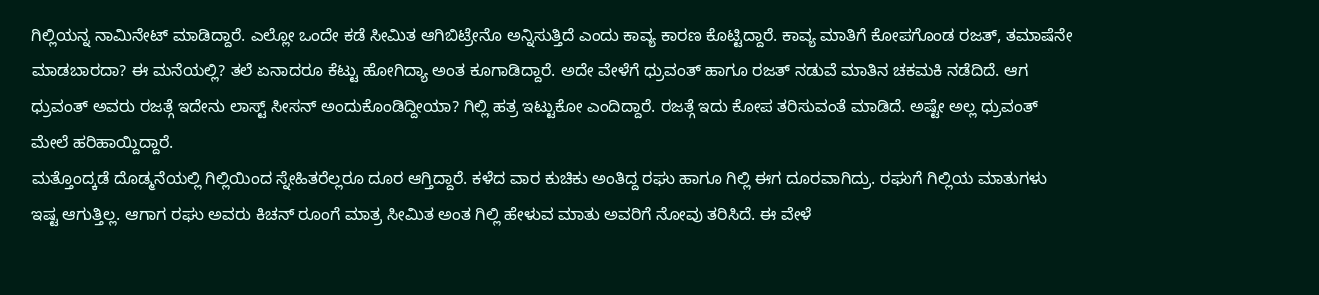ಗಿಲ್ಲಿಯನ್ನ ನಾಮಿನೇಟ್ ಮಾಡಿದ್ದಾರೆ. ಎಲ್ಲೋ ಒಂದೇ ಕಡೆ ಸೀಮಿತ ಆಗಿಬಿಟ್ರೇನೊ ಅನ್ನಿಸುತ್ತಿದೆ ಎಂದು ಕಾವ್ಯ ಕಾರಣ ಕೊಟ್ಟಿದ್ದಾರೆ. ಕಾವ್ಯ ಮಾತಿಗೆ ಕೋಪಗೊಂಡ ರಜತ್, ತಮಾಷೆನೇ ಮಾಡಬಾರದಾ? ಈ ಮನೆಯಲ್ಲಿ? ತಲೆ ಏನಾದರೂ ಕೆಟ್ಟು ಹೋಗಿದ್ಯಾ ಅಂತ ಕೂಗಾಡಿದ್ದಾರೆ. ಅದೇ ವೇಳೆಗೆ ಧ್ರುವಂತ್ ಹಾಗೂ ರಜತ್ ನಡುವೆ ಮಾತಿನ ಚಕಮಕಿ ನಡೆದಿದೆ. ಆಗ ಧ್ರುವಂತ್ ಅವರು ರಜತ್ಗೆ ಇದೇನು ಲಾಸ್ಟ್ ಸೀಸನ್ ಅಂದುಕೊಂಡಿದ್ದೀಯಾ? ಗಿಲ್ಲಿ ಹತ್ರ ಇಟ್ಟುಕೋ ಎಂದಿದ್ದಾರೆ. ರಜತ್ಗೆ ಇದು ಕೋಪ ತರಿಸುವಂತೆ ಮಾಡಿದೆ. ಅಷ್ಟೇ ಅಲ್ಲ ಧ್ರುವಂತ್ ಮೇಲೆ ಹರಿಹಾಯ್ದಿದ್ದಾರೆ.
ಮತ್ತೊಂದ್ಕಡೆ ದೊಡ್ಮನೆಯಲ್ಲಿ ಗಿಲ್ಲಿಯಿಂದ ಸ್ನೇಹಿತರೆಲ್ಲರೂ ದೂರ ಆಗ್ತಿದ್ದಾರೆ. ಕಳೆದ ವಾರ ಕುಚಿಕು ಅಂತಿದ್ದ ರಘು ಹಾಗೂ ಗಿಲ್ಲಿ ಈಗ ದೂರವಾಗಿದ್ರು. ರಘುಗೆ ಗಿಲ್ಲಿಯ ಮಾತುಗಳು ಇಷ್ಟ ಆಗುತ್ತಿಲ್ಲ. ಆಗಾಗ ರಘು ಅವರು ಕಿಚನ್ ರೂಂಗೆ ಮಾತ್ರ ಸೀಮಿತ ಅಂತ ಗಿಲ್ಲಿ ಹೇಳುವ ಮಾತು ಅವರಿಗೆ ನೋವು ತರಿಸಿದೆ. ಈ ವೇಳೆ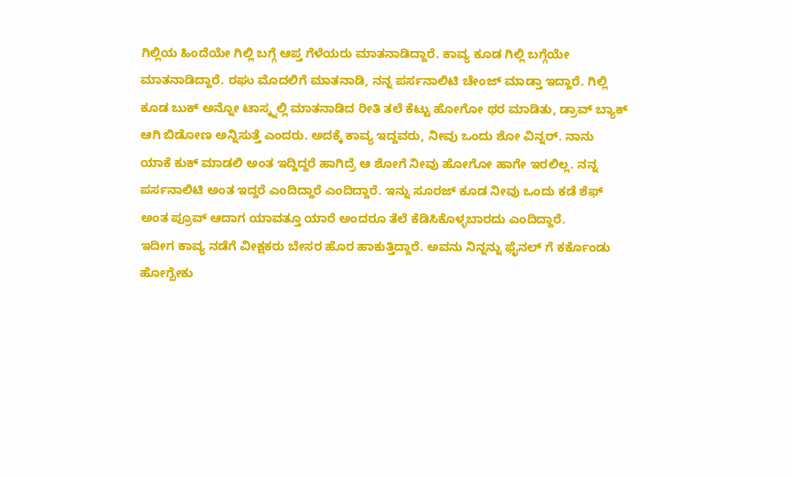ಗಿಲ್ಲಿಯ ಹಿಂದೆಯೇ ಗಿಲ್ಲಿ ಬಗ್ಗೆ ಆಪ್ತ ಗೆಳೆಯರು ಮಾತನಾಡಿದ್ದಾರೆ. ಕಾವ್ಯ ಕೂಡ ಗಿಲ್ಲಿ ಬಗ್ಗೆಯೇ ಮಾತನಾಡಿದ್ದಾರೆ. ರಘು ಮೊದಲಿಗೆ ಮಾತನಾಡಿ, ನನ್ನ ಪರ್ಸನಾಲಿಟಿ ಚೇಂಜ್ ಮಾಡ್ತಾ ಇದ್ದಾರೆ. ಗಿಲ್ಲಿ ಕೂಡ ಬುಕ್ ಅನ್ನೋ ಟಾಸ್ಕ್ನಲ್ಲಿ ಮಾತನಾಡಿದ ರೀತಿ ತಲೆ ಕೆಟ್ಟು ಹೋಗೋ ಥರ ಮಾಡಿತು, ಡ್ರಾವ್ ಬ್ಯಾಕ್ ಆಗಿ ಬಿಡೋಣ ಅನ್ನಿಸುತ್ತೆ ಎಂದರು. ಅದಕ್ಕೆ ಕಾವ್ಯ ಇದ್ದವರು, ನೀವು ಒಂದು ಶೋ ವಿನ್ನರ್. ನಾನು ಯಾಕೆ ಕುಕ್ ಮಾಡಲಿ ಅಂತ ಇದ್ದಿದ್ದರೆ ಹಾಗಿದ್ರೆ ಆ ಶೋಗೆ ನೀವು ಹೋಗೋ ಹಾಗೇ ಇರಲಿಲ್ಲ. ನನ್ನ ಪರ್ಸನಾಲಿಟಿ ಅಂತ ಇದ್ದರೆ ಎಂದಿದ್ದಾರೆ ಎಂದಿದ್ದಾರೆ. ಇನ್ನು ಸೂರಜ್ ಕೂಡ ನೀವು ಒಂದು ಕಡೆ ಶೆಫ್ ಅಂತ ಪ್ರೂವ್ ಆದಾಗ ಯಾವತ್ತೂ ಯಾರೆ ಅಂದರೂ ತೆಲೆ ಕೆಡಿಸಿಕೊಳ್ಳಬಾರದು ಎಂದಿದ್ದಾರೆ.
ಇದೀಗ ಕಾವ್ಯ ನಡೆಗೆ ವೀಕ್ಷಕರು ಬೇಸರ ಹೊರ ಹಾಕುತ್ತಿದ್ದಾರೆ. ಅವನು ನಿನ್ನನ್ನು ಫೈನಲ್ ಗೆ ಕರ್ಕೊಂಡು ಹೋಗ್ಬೇಕು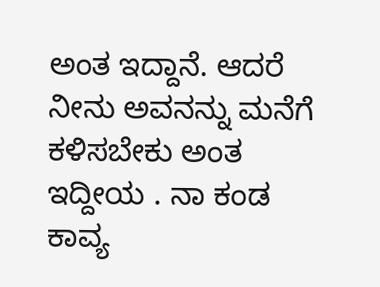ಅಂತ ಇದ್ದಾನೆ. ಆದರೆ ನೀನು ಅವನನ್ನು ಮನೆಗೆ ಕಳಿಸಬೇಕು ಅಂತ ಇದ್ದೀಯ . ನಾ ಕಂಡ ಕಾವ್ಯ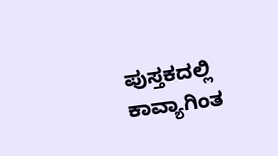ಪುಸ್ತಕದಲ್ಲಿ ಕಾವ್ಯಾಗಿಂತ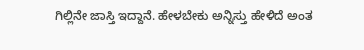ಗಿಲ್ಲಿನೇ ಜಾಸ್ತಿ ಇದ್ದಾನೆ. ಹೇಳಬೇಕು ಅನ್ನಿಸ್ತು ಹೇಳಿದೆ ಅಂತ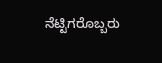ನೆಟ್ಟಿಗರೊಬ್ಬರು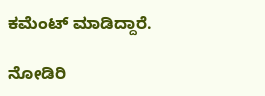ಕಮೆಂಟ್ ಮಾಡಿದ್ದಾರೆ.

ನೋಡಿರಿ